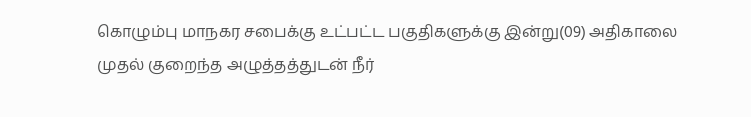கொழும்பு மாநகர சபைக்கு உட்பட்ட பகுதிகளுக்கு இன்று(09) அதிகாலை முதல் குறைந்த அழுத்தத்துடன் நீர்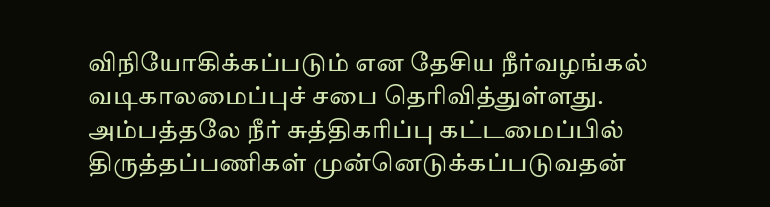விநியோகிக்கப்படும் என தேசிய நீர்வழங்கல் வடிகாலமைப்புச் சபை தெரிவித்துள்ளது.
அம்பத்தலே நீர் சுத்திகரிப்பு கட்டமைப்பில் திருத்தப்பணிகள் முன்னெடுக்கப்படுவதன்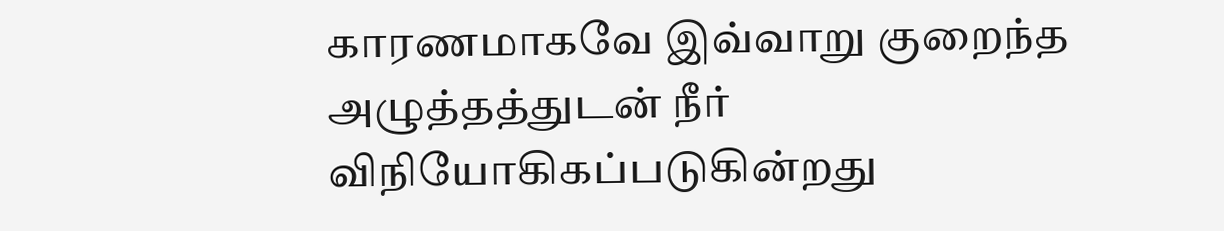காரணமாகவே இவ்வாறு குறைந்த அழுத்தத்துடன் நீர் விநியோகிகப்படுகின்றது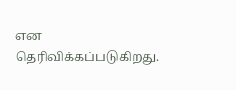என தெரிவிக்கப்படுகிறது.